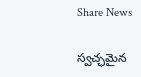Share News

స్వచ్ఛమైన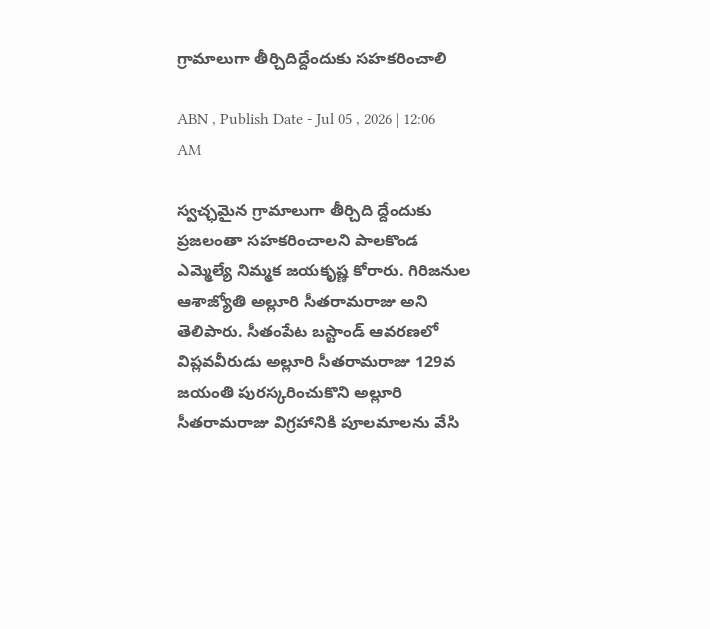గ్రామాలుగా తీర్చిదిద్దేందుకు సహకరించాలి

ABN , Publish Date - Jul 05 , 2026 | 12:06 AM

స్వచ్ఛమైన గ్రామాలుగా తీర్చిది ద్దేందుకు ప్రజలంతా సహకరించాలని పాలకొండ ఎమ్మెల్యే నిమ్మక జయకృష్ణ కోరారు. గిరిజనుల ఆశాజ్యోతి అల్లూరి సీతరామరాజు అని తెలిపారు. సీతంపేట బస్టాండ్‌ ఆవరణలో విప్లవవీరుడు అల్లూరి సీతరామరాజు 129వ జయంతి పురస్కరించుకొని అల్లూరి సీతరామరాజు విగ్రహానికి పూలమాలను వేసి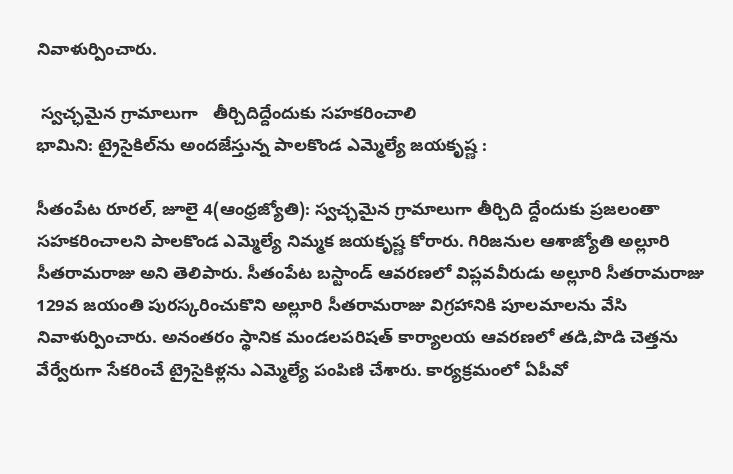నివాళుర్పించారు.

 స్వచ్ఛమైన గ్రామాలుగా   తీర్చిదిద్దేందుకు సహకరించాలి
భామిని: ట్రైసైకిల్‌ను అందజేస్తున్న పాలకొండ ఎమ్మెల్యే జయకృష్ణ :

సీతంపేట రూరల్‌, జూలై 4(ఆంధ్రజ్యోతి): స్వచ్ఛమైన గ్రామాలుగా తీర్చిది ద్దేందుకు ప్రజలంతా సహకరించాలని పాలకొండ ఎమ్మెల్యే నిమ్మక జయకృష్ణ కోరారు. గిరిజనుల ఆశాజ్యోతి అల్లూరి సీతరామరాజు అని తెలిపారు. సీతంపేట బస్టాండ్‌ ఆవరణలో విప్లవవీరుడు అల్లూరి సీతరామరాజు 129వ జయంతి పురస్కరించుకొని అల్లూరి సీతరామరాజు విగ్రహానికి పూలమాలను వేసి నివాళుర్పించారు. అనంతరం స్థానిక మండలపరిషత్‌ కార్యాలయ ఆవరణలో తడి,పొడి చెత్తను వేర్వేరుగా సేకరించే ట్రైసైకిళ్లను ఎమ్మెల్యే పంపిణి చేశారు. కార్యక్రమంలో ఏపీవో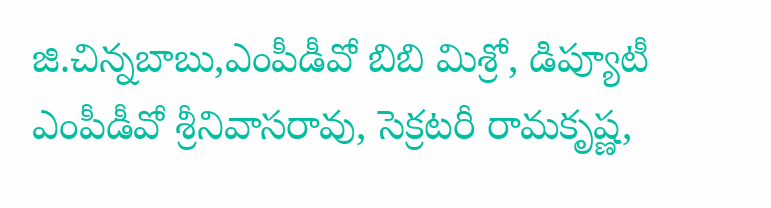జి.చిన్నబాబు,ఎంపీడీవో బిబి మిశ్రో, డిప్యూటీ ఎంపీడీవో శ్రీనివాసరావు, సెక్రటరీ రామకృష్ణ,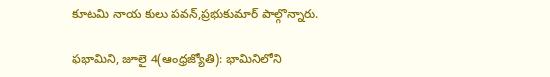కూటమి నాయ కులు పవన్‌,ప్రభుకుమార్‌ పాల్గొన్నారు.

ఫభామిని, జూలై 4(ఆంధ్రజ్యోతి): భామినిలోని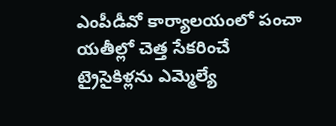ఎంపీడీవో కార్యాలయంలో పంచా యతీల్లో చెత్త సేకరించే ట్రైసైకిళ్లను ఎమ్మెల్యే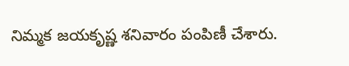నిమ్మక జయకృష్ణ శనివారం పంపిణీ చేశారు.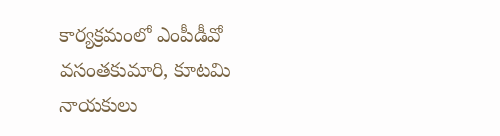కార్యక్రమంలో ఎంపీడీవో వసంతకుమారి, కూటమి నాయకులు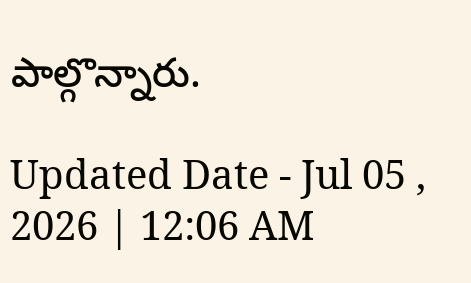పాల్గొన్నారు.

Updated Date - Jul 05 , 2026 | 12:06 AM